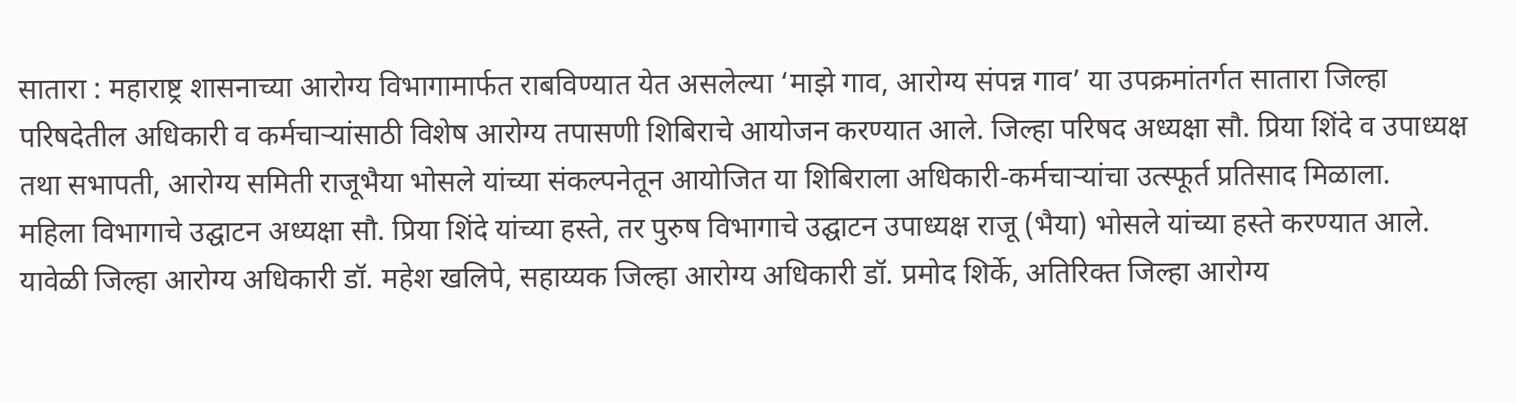सातारा : महाराष्ट्र शासनाच्या आरोग्य विभागामार्फत राबविण्यात येत असलेल्या ‘माझे गाव, आरोग्य संपन्न गाव’ या उपक्रमांतर्गत सातारा जिल्हा परिषदेतील अधिकारी व कर्मचाऱ्यांसाठी विशेष आरोग्य तपासणी शिबिराचे आयोजन करण्यात आले. जिल्हा परिषद अध्यक्षा सौ. प्रिया शिंदे व उपाध्यक्ष तथा सभापती, आरोग्य समिती राजूभैया भोसले यांच्या संकल्पनेतून आयोजित या शिबिराला अधिकारी-कर्मचाऱ्यांचा उत्स्फूर्त प्रतिसाद मिळाला.
महिला विभागाचे उद्घाटन अध्यक्षा सौ. प्रिया शिंदे यांच्या हस्ते, तर पुरुष विभागाचे उद्घाटन उपाध्यक्ष राजू (भैया) भोसले यांच्या हस्ते करण्यात आले. यावेळी जिल्हा आरोग्य अधिकारी डॉ. महेश खलिपे, सहाय्यक जिल्हा आरोग्य अधिकारी डॉ. प्रमोद शिर्के, अतिरिक्त जिल्हा आरोग्य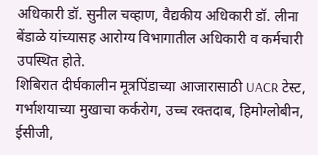अधिकारी डॉ. सुनील चव्हाण, वैद्यकीय अधिकारी डॉ. लीना बेंडाळे यांच्यासह आरोग्य विभागातील अधिकारी व कर्मचारी उपस्थित होते.
शिबिरात दीर्घकालीन मूत्रपिंडाच्या आजारासाठी UACR टेस्ट, गर्भाशयाच्या मुखाचा कर्करोग, उच्च रक्तदाब, हिमोग्लोबीन, ईसीजी,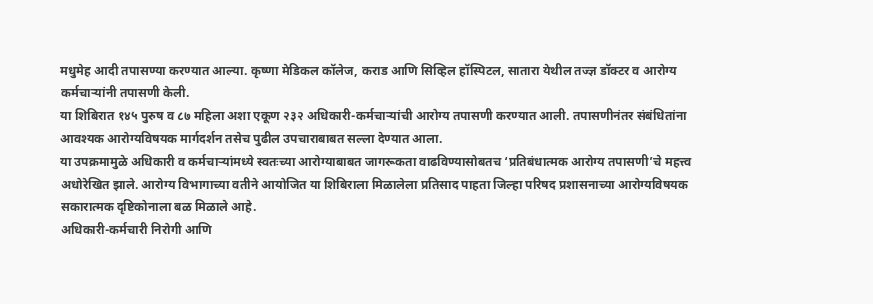मधुमेह आदी तपासण्या करण्यात आल्या. कृष्णा मेडिकल कॉलेज, कराड आणि सिव्हिल हॉस्पिटल, सातारा येथील तज्ज्ञ डॉक्टर व आरोग्य कर्मचाऱ्यांनी तपासणी केली.
या शिबिरात १४५ पुरुष व ८७ महिला अशा एकूण २३२ अधिकारी-कर्मचाऱ्यांची आरोग्य तपासणी करण्यात आली. तपासणीनंतर संबंधितांना आवश्यक आरोग्यविषयक मार्गदर्शन तसेच पुढील उपचाराबाबत सल्ला देण्यात आला.
या उपक्रमामुळे अधिकारी व कर्मचाऱ्यांमध्ये स्वतःच्या आरोग्याबाबत जागरूकता वाढविण्यासोबतच ‘प्रतिबंधात्मक आरोग्य तपासणी’चे महत्त्व अधोरेखित झाले. आरोग्य विभागाच्या वतीने आयोजित या शिबिराला मिळालेला प्रतिसाद पाहता जिल्हा परिषद प्रशासनाच्या आरोग्यविषयक सकारात्मक दृष्टिकोनाला बळ मिळाले आहे.
अधिकारी-कर्मचारी निरोगी आणि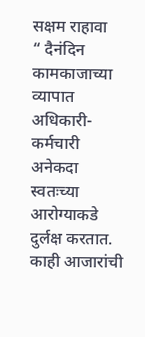सक्षम राहावा
“ दैनंदिन कामकाजाच्या व्यापात अधिकारी-कर्मचारी अनेकदा स्वतःच्या आरोग्याकडे दुर्लक्ष करतात. काही आजारांची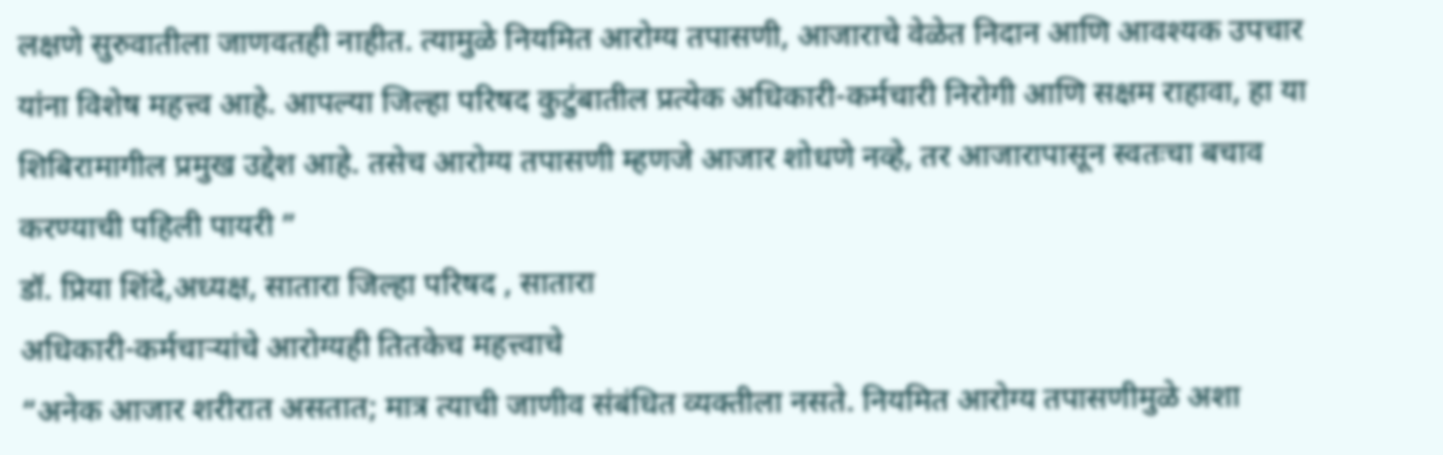लक्षणे सुरुवातीला जाणवतही नाहीत. त्यामुळे नियमित आरोग्य तपासणी, आजाराचे वेळेत निदान आणि आवश्यक उपचार यांना विशेष महत्त्व आहे. आपल्या जिल्हा परिषद कुटुंबातील प्रत्येक अधिकारी-कर्मचारी निरोगी आणि सक्षम राहावा, हा या शिबिरामागील प्रमुख उद्देश आहे. तसेच आरोग्य तपासणी म्हणजे आजार शोधणे नव्हे, तर आजारापासून स्वतःचा बचाव करण्याची पहिली पायरी ”
डॉ. प्रिया शिंदे,अध्यक्ष, सातारा जिल्हा परिषद , सातारा
अधिकारी-कर्मचाऱ्यांचे आरोग्यही तितकेच महत्त्वाचे
“अनेक आजार शरीरात असतात; मात्र त्याची जाणीव संबंधित व्यक्तीला नसते. नियमित आरोग्य तपासणीमुळे अशा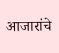आजारांचे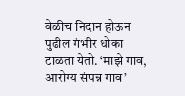वेळीच निदान होऊन पुढील गंभीर धोका टाळता येतो. ‘माझे गाव, आरोग्य संपन्न गाव’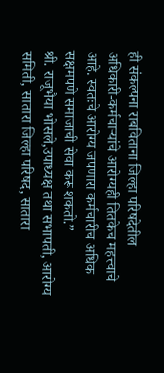ही संकल्पना राबविताना जिल्हा परिषदेतील अधिकारी-कर्मचाऱ्यांचे आरोग्यही तितकेच महत्त्वाचे आहे. स्वतःचे आरोग्य जपणारा कर्मचारीच अधिक सक्षमपणे समाजाची सेवा करू शकतो.”
श्री. राजूभैया भोसले,उपाध्यक्ष तथा सभापती, आरोग्य समिती, सातारा जिल्हा परिषद, सातारा